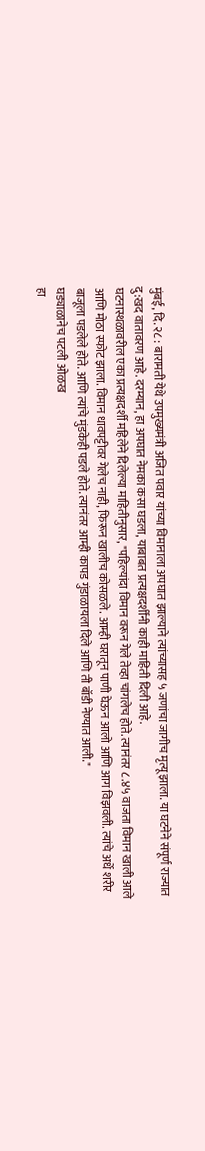मुंबई, दि. २८ : बारामती येथे उपमुख्यमंत्री अजित पवार यांच्या विमानाला अपघात झाल्याने त्यांच्यासह ५ जणांचा जागीच मृत्यू झाला. या घटनेने संपूर्ण राज्यात दु:खद वातावरण आहे. दरम्यान, हा अपघात नेमका कसा घडला, याबाबत प्रत्यक्षदर्शींनी काही माहिती दिली आहे.
घटनास्थळावरील एका प्रत्यक्षदर्शी महिलेने दिलेल्या माहितीनुसार, "पहिल्यांदा विमान वरून गेले तेव्हा चांगलेच होते. त्यानंतर ८.४५ वाजता विमान खाली आले आणि मोठा स्फोट झाला. विमान धावपट्टीवर गेलेच नाही, फिरून खालीच कोसळले. आम्ही घरातून पाणी घेऊन आलो आणि आग विझवली. त्यांचे अर्धे शरीर बाजूला पडलेले होते. आणि त्यांचे मुंडकेही पडले होते. त्यानंतर आम्ही कापड गुंडाळायला दिले आणि ती बॉडी नेण्यात आली."
घड्याळानेच पटली ओळख
हा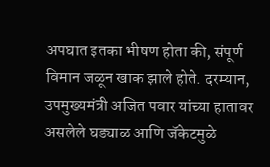अपघात इतका भीषण होता की, संपूर्ण विमान जळून खाक झाले होते. दरम्यान, उपमुख्यमंत्री अजित पवार यांच्या हातावर असलेले घड्याळ आणि जॅकेटमुळे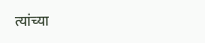त्यांच्या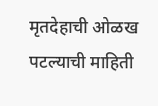मृतदेहाची ओळख पटल्याची माहिती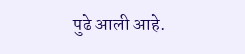पुढे आली आहे.